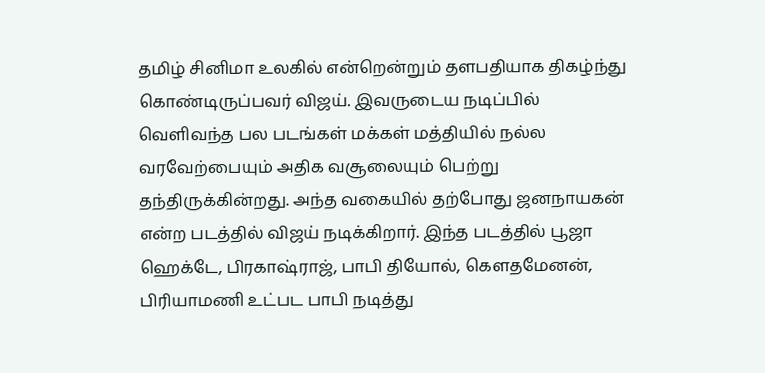தமிழ் சினிமா உலகில் என்றென்றும் தளபதியாக திகழ்ந்து கொண்டிருப்பவர் விஜய். இவருடைய நடிப்பில் வெளிவந்த பல படங்கள் மக்கள் மத்தியில் நல்ல வரவேற்பையும் அதிக வசூலையும் பெற்று தந்திருக்கின்றது. அந்த வகையில் தற்போது ஜனநாயகன் என்ற படத்தில் விஜய் நடிக்கிறார். இந்த படத்தில் பூஜா ஹெக்டே, பிரகாஷ்ராஜ், பாபி தியோல், கௌதமேனன், பிரியாமணி உட்பட பாபி நடித்து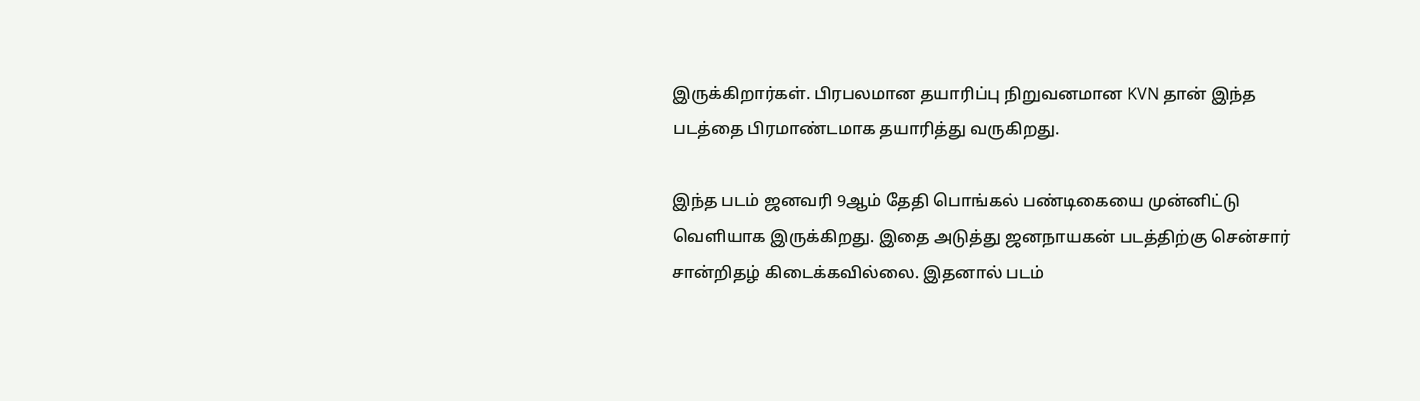இருக்கிறார்கள். பிரபலமான தயாரிப்பு நிறுவனமான KVN தான் இந்த படத்தை பிரமாண்டமாக தயாரித்து வருகிறது.

இந்த படம் ஜனவரி 9ஆம் தேதி பொங்கல் பண்டிகையை முன்னிட்டு வெளியாக இருக்கிறது. இதை அடுத்து ஜனநாயகன் படத்திற்கு சென்சார் சான்றிதழ் கிடைக்கவில்லை. இதனால் படம்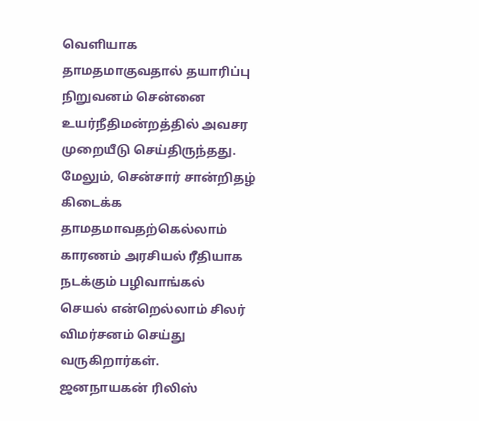வெளியாக தாமதமாகுவதால் தயாரிப்பு நிறுவனம் சென்னை உயர்நீதிமன்றத்தில் அவசர முறையீடு செய்திருந்தது. மேலும், சென்சார் சான்றிதழ் கிடைக்க தாமதமாவதற்கெல்லாம் காரணம் அரசியல் ரீதியாக நடக்கும் பழிவாங்கல் செயல் என்றெல்லாம் சிலர் விமர்சனம் செய்து வருகிறார்கள்.
ஜனநாயகன் ரிலிஸ்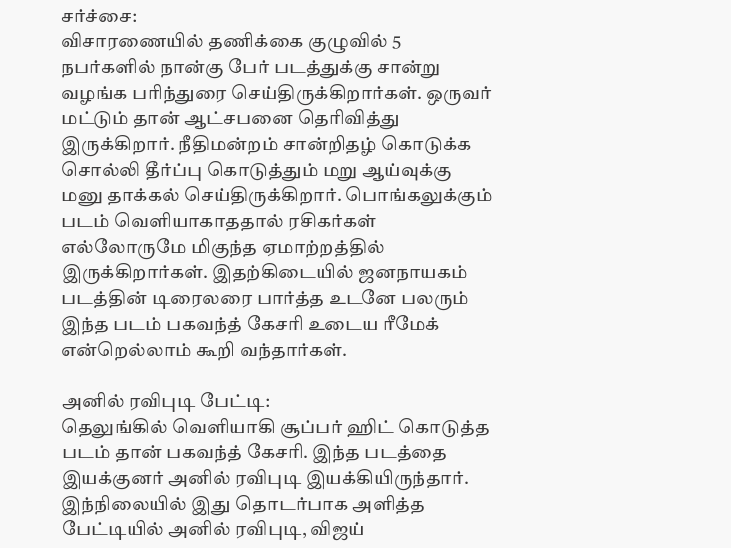சர்ச்சை:
விசாரணையில் தணிக்கை குழுவில் 5 நபர்களில் நான்கு பேர் படத்துக்கு சான்று வழங்க பரிந்துரை செய்திருக்கிறார்கள். ஒருவர் மட்டும் தான் ஆட்சபனை தெரிவித்து இருக்கிறார். நீதிமன்றம் சான்றிதழ் கொடுக்க சொல்லி தீர்ப்பு கொடுத்தும் மறு ஆய்வுக்கு மனு தாக்கல் செய்திருக்கிறார். பொங்கலுக்கும் படம் வெளியாகாததால் ரசிகர்கள் எல்லோருமே மிகுந்த ஏமாற்றத்தில் இருக்கிறார்கள். இதற்கிடையில் ஜனநாயகம் படத்தின் டிரைலரை பார்த்த உடனே பலரும் இந்த படம் பகவந்த் கேசரி உடைய ரீமேக் என்றெல்லாம் கூறி வந்தார்கள்.

அனில் ரவிபுடி பேட்டி:
தெலுங்கில் வெளியாகி சூப்பர் ஹிட் கொடுத்த படம் தான் பகவந்த் கேசரி. இந்த படத்தை இயக்குனர் அனில் ரவிபுடி இயக்கியிருந்தார். இந்நிலையில் இது தொடர்பாக அளித்த பேட்டியில் அனில் ரவிபுடி, விஜய்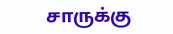சாருக்கு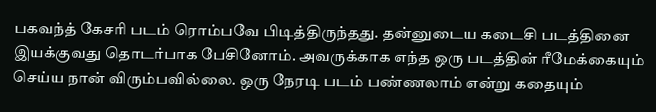பகவந்த் கேசரி படம் ரொம்பவே பிடித்திருந்தது. தன்னுடைய கடைசி படத்தினை இயக்குவது தொடர்பாக பேசினோம். அவருக்காக எந்த ஒரு படத்தின் ரீமேக்கையும் செய்ய நான் விரும்பவில்லை. ஒரு நேரடி படம் பண்ணலாம் என்று கதையும்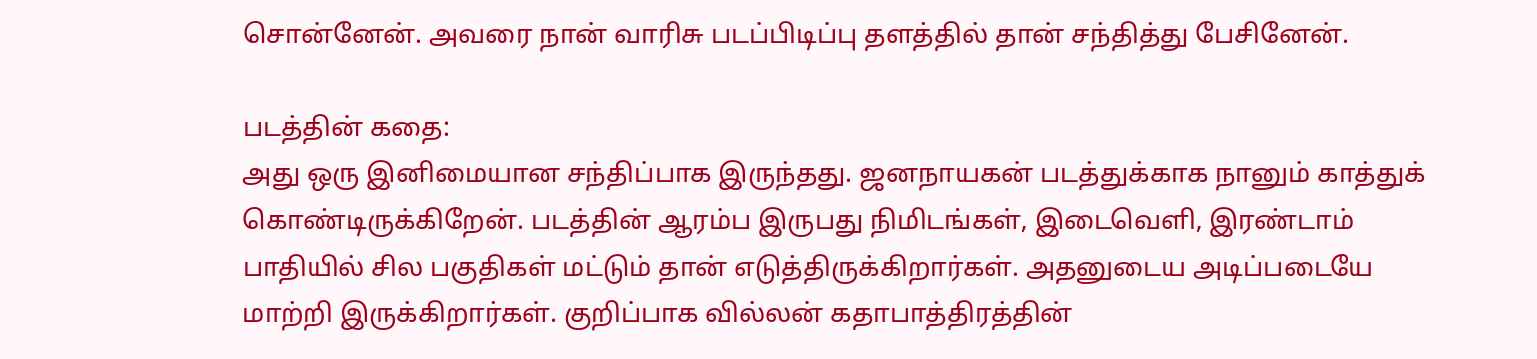சொன்னேன். அவரை நான் வாரிசு படப்பிடிப்பு தளத்தில் தான் சந்தித்து பேசினேன்.

படத்தின் கதை:
அது ஒரு இனிமையான சந்திப்பாக இருந்தது. ஜனநாயகன் படத்துக்காக நானும் காத்துக் கொண்டிருக்கிறேன். படத்தின் ஆரம்ப இருபது நிமிடங்கள், இடைவெளி, இரண்டாம் பாதியில் சில பகுதிகள் மட்டும் தான் எடுத்திருக்கிறார்கள். அதனுடைய அடிப்படையே மாற்றி இருக்கிறார்கள். குறிப்பாக வில்லன் கதாபாத்திரத்தின்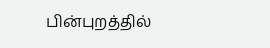பின்புறத்தில்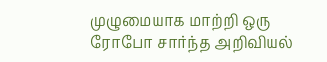முழுமையாக மாற்றி ஒரு ரோபோ சார்ந்த அறிவியல்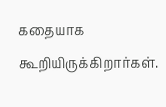கதையாக கூறியிருக்கிறார்கள்.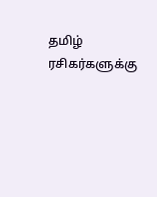தமிழ் ரசிகர்களுக்கு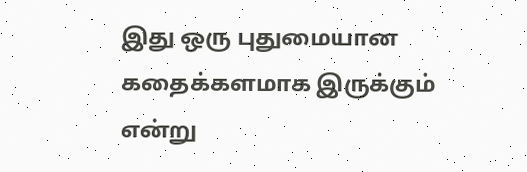இது ஒரு புதுமையான கதைக்களமாக இருக்கும் என்று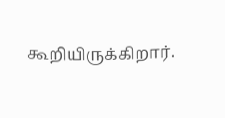கூறியிருக்கிறார்.